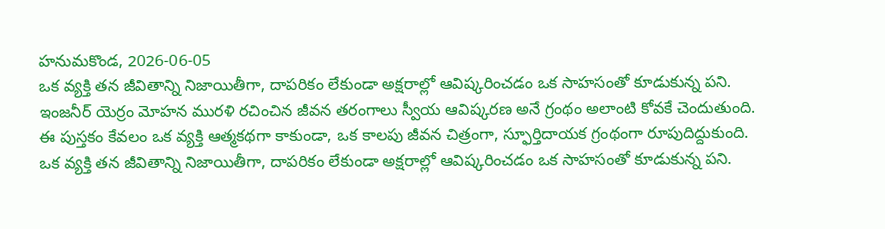హనుమకొండ, 2026-06-05
ఒక వ్యక్తి తన జీవితాన్ని నిజాయితీగా, దాపరికం లేకుండా అక్షరాల్లో ఆవిష్కరించడం ఒక సాహసంతో కూడుకున్న పని. ఇంజనీర్ యెర్రం మోహన మురళి రచించిన జీవన తరంగాలు స్వీయ ఆవిష్కరణ అనే గ్రంథం అలాంటి కోవకే చెందుతుంది. ఈ పుస్తకం కేవలం ఒక వ్యక్తి ఆత్మకథగా కాకుండా, ఒక కాలపు జీవన చిత్రంగా, స్ఫూర్తిదాయక గ్రంథంగా రూపుదిద్దుకుంది.
ఒక వ్యక్తి తన జీవితాన్ని నిజాయితీగా, దాపరికం లేకుండా అక్షరాల్లో ఆవిష్కరించడం ఒక సాహసంతో కూడుకున్న పని.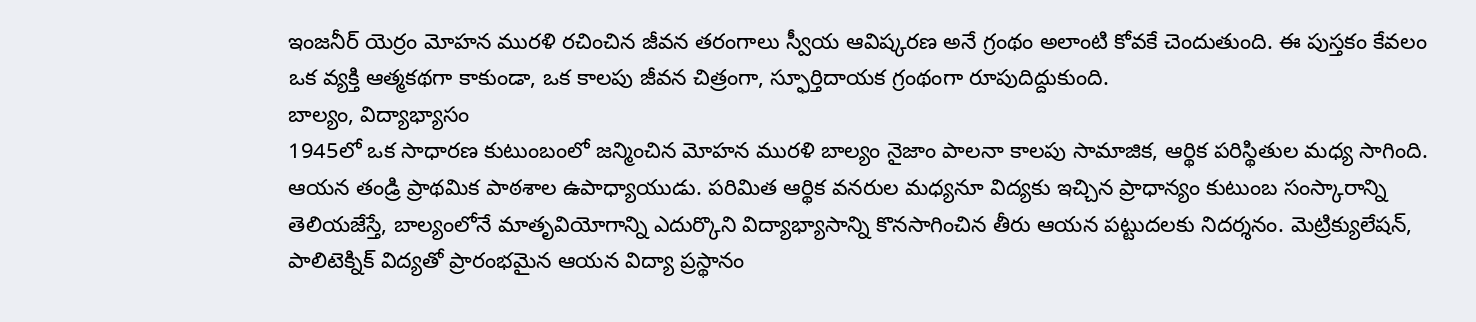ఇంజనీర్ యెర్రం మోహన మురళి రచించిన జీవన తరంగాలు స్వీయ ఆవిష్కరణ అనే గ్రంథం అలాంటి కోవకే చెందుతుంది. ఈ పుస్తకం కేవలం ఒక వ్యక్తి ఆత్మకథగా కాకుండా, ఒక కాలపు జీవన చిత్రంగా, స్ఫూర్తిదాయక గ్రంథంగా రూపుదిద్దుకుంది.
బాల్యం, విద్యాభ్యాసం
1945లో ఒక సాధారణ కుటుంబంలో జన్మించిన మోహన మురళి బాల్యం నైజాం పాలనా కాలపు సామాజిక, ఆర్థిక పరిస్థితుల మధ్య సాగింది. ఆయన తండ్రి ప్రాథమిక పాఠశాల ఉపాధ్యాయుడు. పరిమిత ఆర్థిక వనరుల మధ్యనూ విద్యకు ఇచ్చిన ప్రాధాన్యం కుటుంబ సంస్కారాన్ని తెలియజేస్తే, బాల్యంలోనే మాతృవియోగాన్ని ఎదుర్కొని విద్యాభ్యాసాన్ని కొనసాగించిన తీరు ఆయన పట్టుదలకు నిదర్శనం. మెట్రిక్యులేషన్, పాలిటెక్నిక్ విద్యతో ప్రారంభమైన ఆయన విద్యా ప్రస్థానం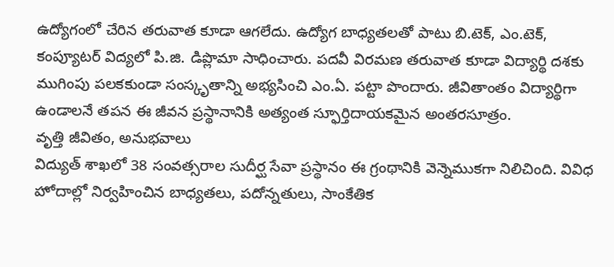ఉద్యోగంలో చేరిన తరువాత కూడా ఆగలేదు. ఉద్యోగ బాధ్యతలతో పాటు బి.టెక్, ఎం.టెక్, కంప్యూటర్ విద్యలో పి.జి. డిప్లొమా సాధించారు. పదవీ విరమణ తరువాత కూడా విద్యార్థి దశకు ముగింపు పలకకుండా సంస్కృతాన్ని అభ్యసించి ఎం.ఏ. పట్టా పొందారు. జీవితాంతం విద్యార్థిగా ఉండాలనే తపన ఈ జీవన ప్రస్థానానికి అత్యంత స్ఫూర్తిదాయకమైన అంతరసూత్రం.
వృత్తి జీవితం, అనుభవాలు
విద్యుత్ శాఖలో 38 సంవత్సరాల సుదీర్ఘ సేవా ప్రస్థానం ఈ గ్రంథానికి వెన్నెముకగా నిలిచింది. వివిధ హోదాల్లో నిర్వహించిన బాధ్యతలు, పదోన్నతులు, సాంకేతిక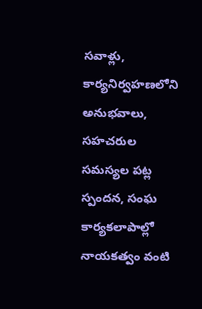సవాళ్లు, కార్యనిర్వహణలోని అనుభవాలు, సహచరుల సమస్యల పట్ల స్పందన, సంఘ కార్యకలాపాల్లో నాయకత్వం వంటి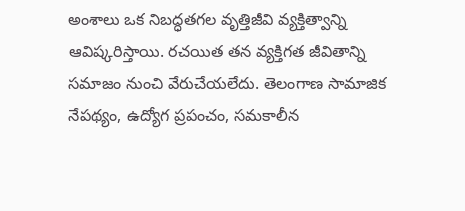అంశాలు ఒక నిబద్ధతగల వృత్తిజీవి వ్యక్తిత్వాన్ని ఆవిష్కరిస్తాయి. రచయిత తన వ్యక్తిగత జీవితాన్ని సమాజం నుంచి వేరుచేయలేదు. తెలంగాణ సామాజిక నేపథ్యం, ఉద్యోగ ప్రపంచం, సమకాలీన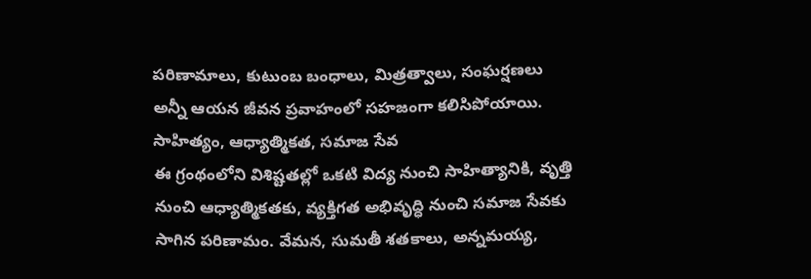పరిణామాలు, కుటుంబ బంధాలు, మిత్రత్వాలు, సంఘర్షణలు అన్నీ ఆయన జీవన ప్రవాహంలో సహజంగా కలిసిపోయాయి.
సాహిత్యం, ఆధ్యాత్మికత, సమాజ సేవ
ఈ గ్రంథంలోని విశిష్టతల్లో ఒకటి విద్య నుంచి సాహిత్యానికి, వృత్తి నుంచి ఆధ్యాత్మికతకు, వ్యక్తిగత అభివృద్ధి నుంచి సమాజ సేవకు సాగిన పరిణామం. వేమన, సుమతీ శతకాలు, అన్నమయ్య,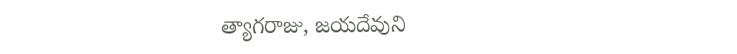త్యాగరాజు, జయదేవుని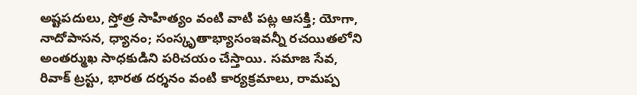అష్టపదులు, స్తోత్ర సాహిత్యం వంటి వాటి పట్ల ఆసక్తి; యోగా, నాదోపాసన, ధ్యానం; సంస్కృతాభ్యాసంఇవన్నీ రచయితలోని అంతర్ముఖ సాధకుడిని పరిచయం చేస్తాయి. సమాజ సేవ, రివాక్ ట్రస్టు, భారత దర్శనం వంటి కార్యక్రమాలు, రామప్ప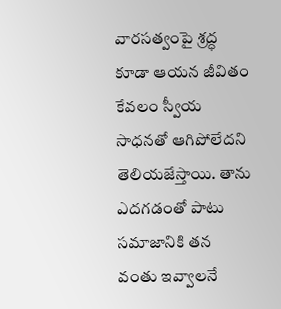వారసత్వంపై శ్రద్ధ కూడా ఆయన జీవితం కేవలం స్వీయ సాధనతో ఆగిపోలేదని తెలియజేస్తాయి. తాను ఎదగడంతో పాటు సమాజానికి తన వంతు ఇవ్వాలనే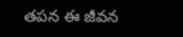తపన ఈ జీవన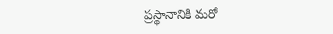ప్రస్థానానికి మరో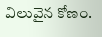విలువైన కోణం.